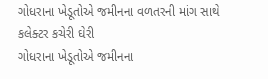ગોધરાના ખેડૂતોએ જમીનના વળતરની માંગ સાથે કલેક્ટર કચેરી ઘેરી
ગોધરાના ખેડૂતોએ જમીનના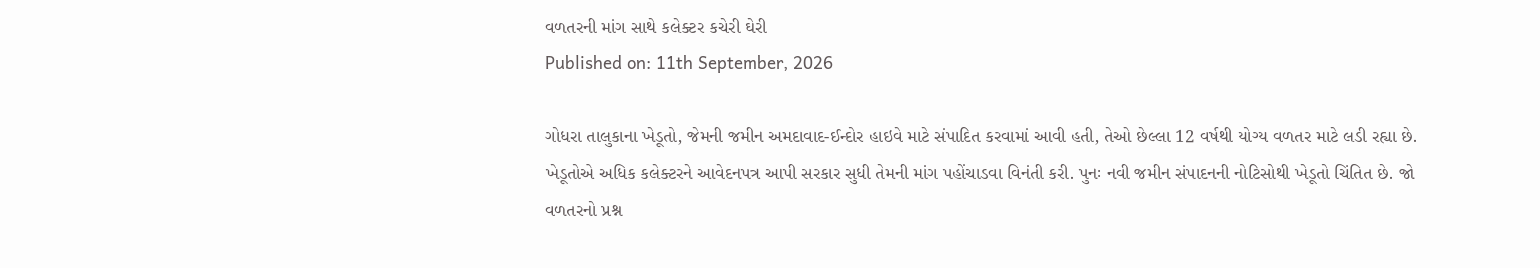વળતરની માંગ સાથે કલેક્ટર કચેરી ઘેરી
Published on: 11th September, 2026

ગોધરા તાલુકાના ખેડૂતો, જેમની જમીન અમદાવાદ-ઈન્દોર હાઇવે માટે સંપાદિત કરવામાં આવી હતી, તેઓ છેલ્લા 12 વર્ષથી યોગ્ય વળતર માટે લડી રહ્યા છે. ખેડૂતોએ અધિક કલેક્ટરને આવેદનપત્ર આપી સરકાર સુધી તેમની માંગ પહોંચાડવા વિનંતી કરી. પુનઃ નવી જમીન સંપાદનની નોટિસોથી ખેડૂતો ચિંતિત છે. જો વળતરનો પ્રશ્ન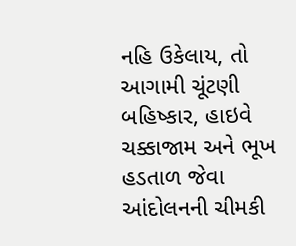નહિ ઉકેલાય, તો આગામી ચૂંટણી બહિષ્કાર, હાઇવે ચક્કાજામ અને ભૂખ હડતાળ જેવા આંદોલનની ચીમકી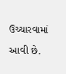ઉચ્ચારવામાં આવી છે.